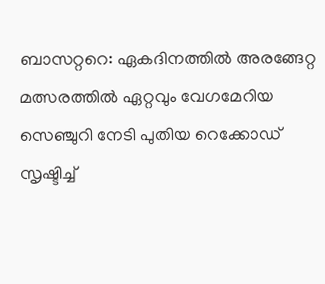ബാസറ്ററെ: ഏകദിനത്തില്‍ അരങ്ങേറ്റ മത്സരത്തില്‍ ഏറ്റവും വേഗമേറിയ സെഞ്ചുറി നേടി പുതിയ റെക്കോഡ് സൃഷ്ടിച്ച്‌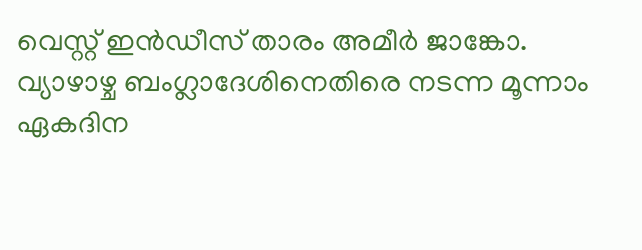വെസ്റ്റ് ഇന്‍ഡീസ് താരം അമീര്‍ ജാങ്കോ. വ്യാഴാഴ്ച ബംഗ്ലാദേശിനെതിരെ നടന്ന മൂന്നാം ഏകദിന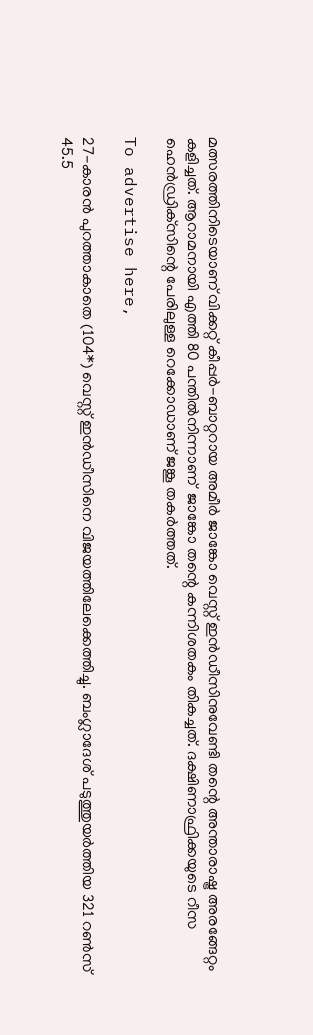മത്സരത്തിനിടെയാണ് വിക്കറ്റ് കീപ്പര്‍-ബാറ്ററായ അമീര്‍ ജാങ്കോ വെസ്റ്റ് ഇന്‍ഡീസിനുവേണ്ടി തന്റെ അന്താരാഷ്ട്ര അരങ്ങേറ്റം കളിച്ചത്‌. ആറാമനായി എത്തി 80 പന്തില്‍നിന്നാണ്  ജാങ്കോ തന്റെ കന്നിശതകം തികച്ചത്. ദക്ഷിണാഫ്രിക്കയുടെ റീസ ഹെന്‍ഡ്രിക്‌സിന്റെ പേരിലുള്ള റെക്കോഡാണ് ജങ്കൂ തകര്‍ത്തത്.

To advertise here,

27-കാരന്‍ പുറത്താകാതെ (104*) വെസ്റ്റ് ഇന്‍ഡീസിനെ വിജയത്തിലേക്കെത്തിച്ചു. ബംഗ്ലാദേശ് പടുത്തുയര്‍ത്തിയ 321 റണ്‍സ് 45.5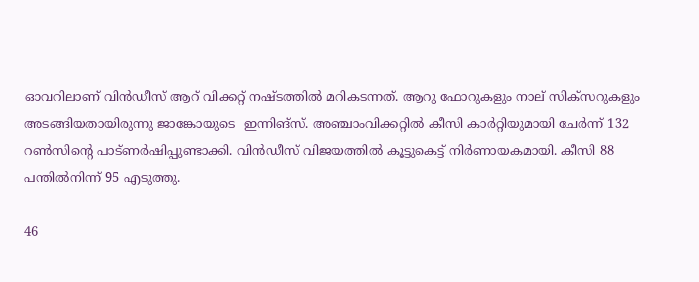ഓവറിലാണ് വിന്‍ഡീസ് ആറ് വിക്കറ്റ് നഷ്ടത്തില്‍ മറികടന്നത്. ആറു ഫോറുകളും നാല് സിക്‌സറുകളും അടങ്ങിയതായിരുന്നു ജാങ്കോയുടെ  ഇന്നിങ്‌സ്. അഞ്ചാംവിക്കറ്റില്‍ കീസി കാര്‍റ്റിയുമായി ചേര്‍ന്ന് 132 റണ്‍സിന്റെ പാട്ണര്‍ഷിപ്പുണ്ടാക്കി. വിന്‍ഡീസ് വിജയത്തില്‍ കൂട്ടുകെട്ട്‌ നിര്‍ണായകമായി. കീസി 88 പന്തില്‍നിന്ന് 95 എടുത്തു.

46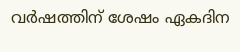വര്‍ഷത്തിന് ശേഷം ഏകദിന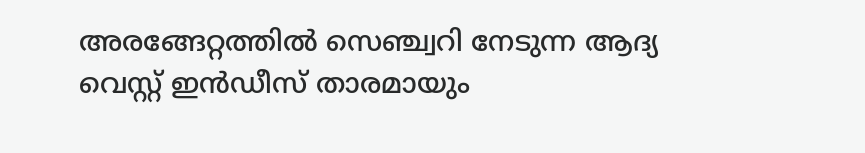അരങ്ങേറ്റത്തില്‍ സെഞ്ച്വറി നേടുന്ന ആദ്യ വെസ്റ്റ് ഇന്‍ഡീസ് താരമായും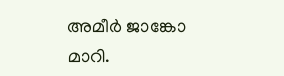അമീര്‍ ജാങ്കോ മാറി.